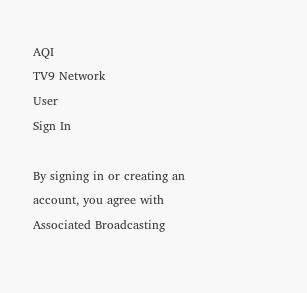AQI
TV9 Network
User
Sign In

By signing in or creating an account, you agree with Associated Broadcasting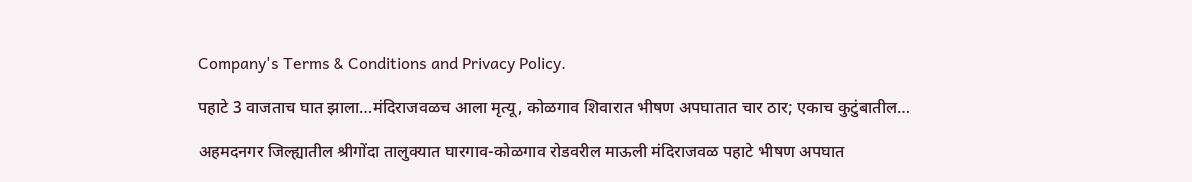Company's Terms & Conditions and Privacy Policy.

पहाटे 3 वाजताच घात झाला…मंदिराजवळच आला मृत्यू, कोळगाव शिवारात भीषण अपघातात चार ठार; एकाच कुटुंबातील…

अहमदनगर जिल्ह्यातील श्रीगोंदा तालुक्यात घारगाव-कोळगाव रोडवरील माऊली मंदिराजवळ पहाटे भीषण अपघात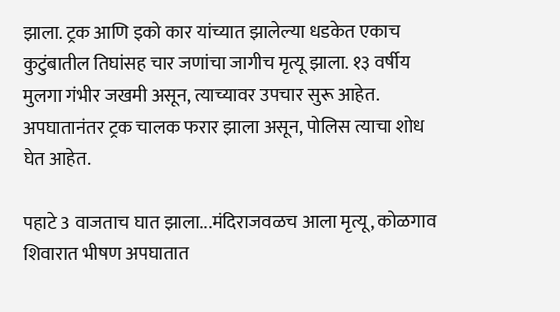झाला. ट्रक आणि इको कार यांच्यात झालेल्या धडकेत एकाच कुटुंबातील तिघांसह चार जणांचा जागीच मृत्यू झाला. १३ वर्षीय मुलगा गंभीर जखमी असून, त्याच्यावर उपचार सुरू आहेत. अपघातानंतर ट्रक चालक फरार झाला असून, पोलिस त्याचा शोध घेत आहेत.

पहाटे 3 वाजताच घात झाला...मंदिराजवळच आला मृत्यू, कोळगाव शिवारात भीषण अपघातात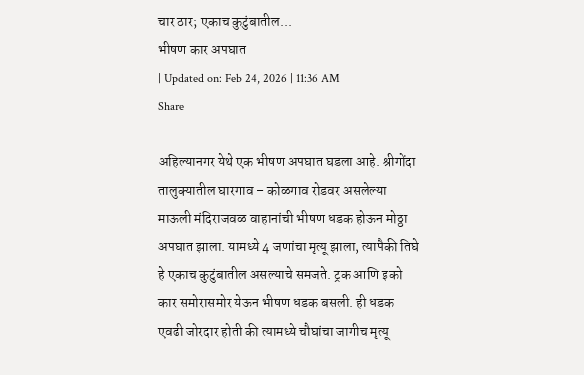चार ठार; एकाच कुटुंबातील...
भीषण कार अपघात
| Updated on: Feb 24, 2026 | 11:36 AM
Share

अहिल्यानगर येथे एक भीषण अपघात घडला आहे. श्रीगोंदा तालुक्यातील घारगाव – कोळगाव रोडवर असलेल्या माऊली मंदिराजवळ वाहानांची भीषण धडक होऊन मोठ्ठा अपघात झाला. यामध्ये 4 जणांचा मृत्यू झाला, त्यापैकी तिघे हे एकाच कुटुंबातील असल्याचे समजते. ट्रक आणि इको कार समोरासमोर येऊन भीषण धडक बसली. ही धडक एवढी जोरदार होती की त्यामध्ये चौघांचा जागीच मृत्यू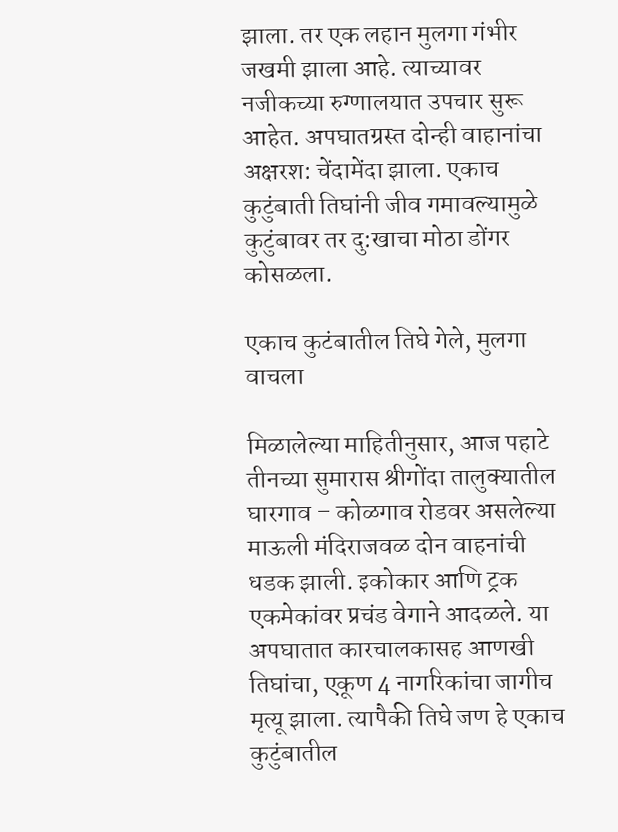झाला. तर एक लहान मुलगा गंभीर जखमी झाला आहे. त्याच्यावर नजीकच्या रुग्णालयात उपचार सुरू आहेत. अपघातग्रस्त दोन्ही वाहानांचा अक्षरश: चेंदामेंदा झाला. एकाच कुटुंबाती तिघांनी जीव गमावल्यामुळे कुटुंबावर तर दु:खाचा मोठा डोंगर कोसळला.

एकाच कुटंबातील तिघे गेले, मुलगा वाचला

मिळालेल्या माहितीनुसार, आज पहाटे तीनच्या सुमारास श्रीगोंदा तालुक्यातील घारगाव – कोळगाव रोडवर असलेल्या माऊली मंदिराजवळ दोन वाहनांची धडक झाली. इकोकार आणि ट्रक एकमेकांवर प्रचंड वेगाने आदळले. या अपघातात कारचालकासह आणखी तिघांचा, एकूण 4 नागरिकांचा जागीच मृत्यू झाला. त्यापैकी तिघे जण हे एकाच कुटुंबातील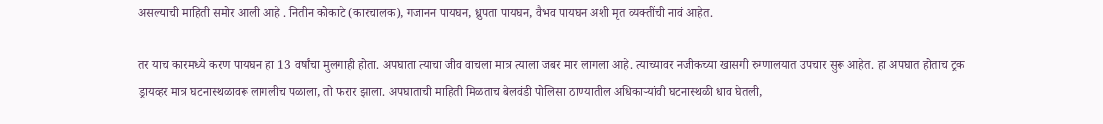असल्याची माहिती समोर आली आहे . नितीन कोकाटे (कारचालक), गजानन पायघन, ध्रुपता पायघन, वैभव पायघन अशी मृत व्यक्तींची नावं आहेत.

तर याच कारमध्ये करण पायघन हा 13 वर्षांचा मुलगाही होता. अपघाता त्याचा जीव वाचला मात्र त्याला जबर मार लागला आहे. त्याच्यावर नजीकच्या खासगी रुग्णालयात उपचार सुरू आहेत. हा अपघात होताच ट्रक ड्रायव्हर मात्र घटनास्थळावरू लागलीच पळाला, तो फरार झाला. अपघाताची माहिती मिळताच बेलवंडी पोलिसा ठाण्यातील अधिकाऱ्यांवी घटनास्थळी धाव घेतली,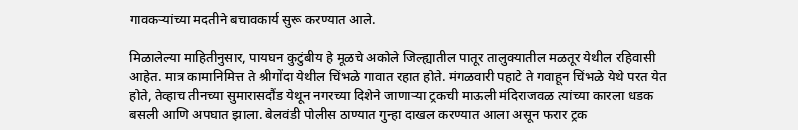गावकऱ्यांच्या मदतीने बचावकार्य सुरू करण्यात आले.

मिळालेल्या माहितीनुसार, पायघन कुटुंबीय हे मूळचे अकोले जिल्ह्यातील पातूर तालुक्यातील मळतूर येथील रहिवासी आहेत. मात्र कामानिमित्त ते श्रीगोंदा येथील चिंभळे गावात रहात होते. मंगळवारी पहाटे ते गवाहून चिंभळे येथे परत येत होते, तेव्हाच तीनच्या सुमारासदौंड येथून नगरच्या दिशेने जाणाऱ्या ट्रकची माऊली मंदिराजवळ त्यांच्या कारला धडक बसली आणि अपघात झाला. बेलवंडी पोलीस ठाण्यात गुन्हा दाखल करण्यात आला असून फरार ट्रक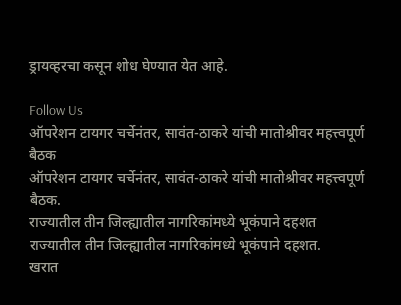ड्रायव्हरचा कसून शोध घेण्यात येत आहे.

Follow Us
ऑपरेशन टायगर चर्चेनंतर, सावंत-ठाकरे यांची मातोश्रीवर महत्त्वपूर्ण बैठक
ऑपरेशन टायगर चर्चेनंतर, सावंत-ठाकरे यांची मातोश्रीवर महत्त्वपूर्ण बैठक.
राज्यातील तीन जिल्ह्यातील नागरिकांमध्ये भूकंपाने दहशत
राज्यातील तीन जिल्ह्यातील नागरिकांमध्ये भूकंपाने दहशत.
खरात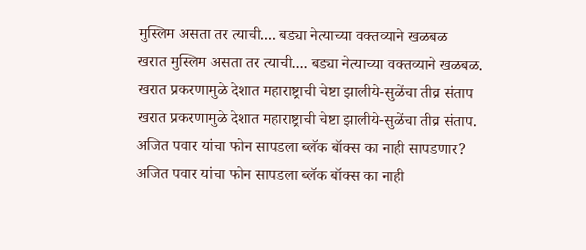मुस्लिम असता तर त्याची.... बड्या नेत्याच्या वक्तव्याने खळबळ
खरात मुस्लिम असता तर त्याची.... बड्या नेत्याच्या वक्तव्याने खळबळ.
खरात प्रकरणामुळे देशात महाराष्ट्राची चेष्टा झालीये-सुळेंचा तीव्र संताप
खरात प्रकरणामुळे देशात महाराष्ट्राची चेष्टा झालीये-सुळेंचा तीव्र संताप.
अजित पवार यांचा फोन सापडला ब्लॅक बॉक्स का नाही सापडणार?
अजित पवार यांचा फोन सापडला ब्लॅक बॉक्स का नाही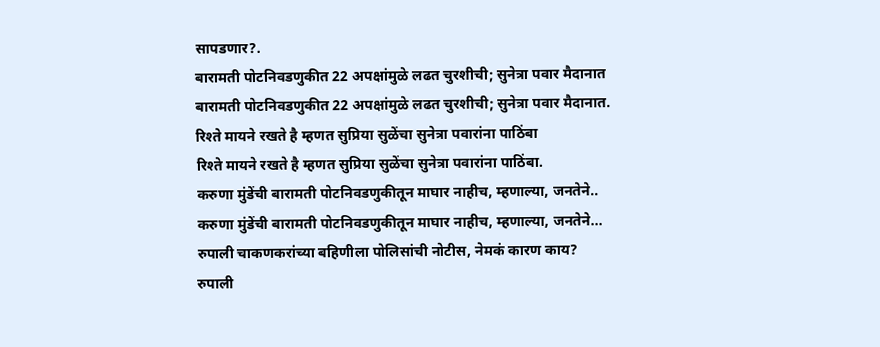सापडणार?.
बारामती पोटनिवडणुकीत 22 अपक्षांमुळे लढत चुरशीची; सुनेत्रा पवार मैदानात
बारामती पोटनिवडणुकीत 22 अपक्षांमुळे लढत चुरशीची; सुनेत्रा पवार मैदानात.
रिश्ते मायने रखते है म्हणत सुप्रिया सुळेंचा सुनेत्रा पवारांना पाठिंबा
रिश्ते मायने रखते है म्हणत सुप्रिया सुळेंचा सुनेत्रा पवारांना पाठिंबा.
करुणा मुंडेंची बारामती पोटनिवडणुकीतून माघार नाहीच, म्हणाल्या, जनतेने..
करुणा मुंडेंची बारामती पोटनिवडणुकीतून माघार नाहीच, म्हणाल्या, जनतेने...
रुपाली चाकणकरांच्या बहिणीला पोलिसांची नोटीस, नेमकं कारण काय?
रुपाली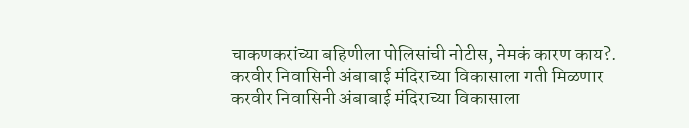चाकणकरांच्या बहिणीला पोलिसांची नोटीस, नेमकं कारण काय?.
करवीर निवासिनी अंबाबाई मंदिराच्या विकासाला गती मिळणार
करवीर निवासिनी अंबाबाई मंदिराच्या विकासाला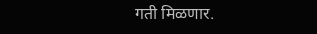गती मिळणार.